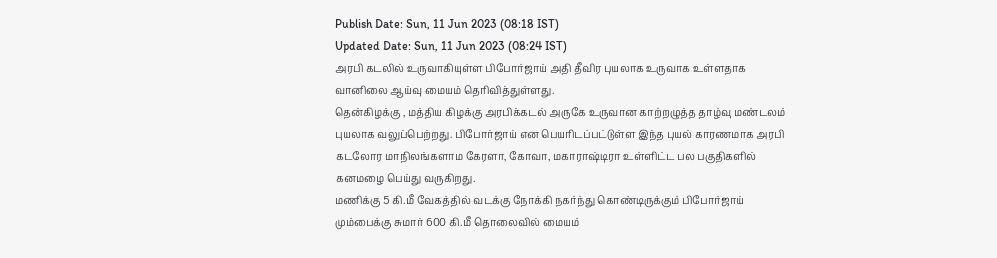Publish Date: Sun, 11 Jun 2023 (08:18 IST)
Updated Date: Sun, 11 Jun 2023 (08:24 IST)
அரபி கடலில் உருவாகியுள்ள பிபோர்ஜாய் அதி தீவிர புயலாக உருவாக உள்ளதாக வானிலை ஆய்வு மையம் தெரிவித்துள்ளது.
தென்கிழக்கு , மத்திய கிழக்கு அரபிக்கடல் அருகே உருவான காற்றழுத்த தாழ்வு மண்டலம் புயலாக வலுப்பெற்றது. பிபோர்ஜாய் என பெயரிடப்பட்டுள்ள இந்த புயல் காரணமாக அரபி கடலோர மாநிலங்களாம கேரளா, கோவா, மகாராஷ்டிரா உள்ளிட்ட பல பகுதிகளில் கனமழை பெய்து வருகிறது.
மணிக்கு 5 கி.மீ வேகத்தில் வடக்கு நோக்கி நகர்ந்து கொண்டிருக்கும் பிபோர்ஜாய் மும்பைக்கு சுமார் 600 கி.மீ தொலைவில் மையம்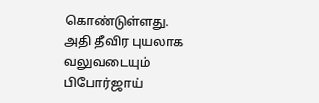கொண்டுள்ளது.
அதி தீவிர புயலாக வலுவடையும் பிபோர்ஜாய்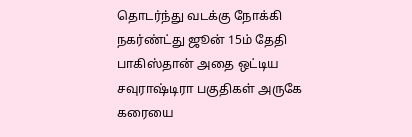தொடர்ந்து வடக்கு நோக்கி நகர்ண்ட்து ஜூன் 15ம் தேதி பாகிஸ்தான் அதை ஒட்டிய சவுராஷ்டிரா பகுதிகள் அருகே கரையை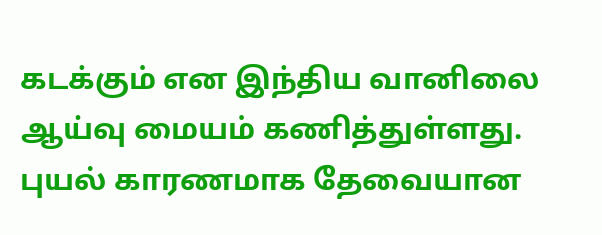கடக்கும் என இந்திய வானிலை ஆய்வு மையம் கணித்துள்ளது. புயல் காரணமாக தேவையான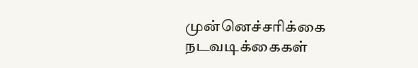முன்னெச்சரிக்கை நடவடிக்கைகள்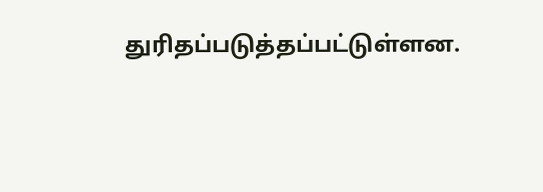துரிதப்படுத்தப்பட்டுள்ளன.